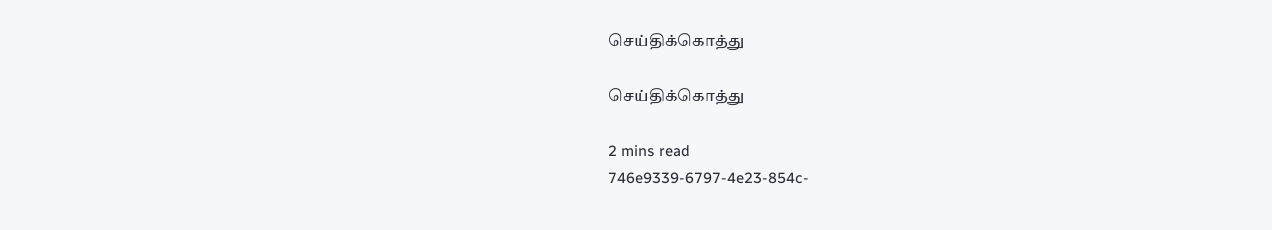செய்திக்கொத்து

செய்திக்கொத்து

2 mins read
746e9339-6797-4e23-854c-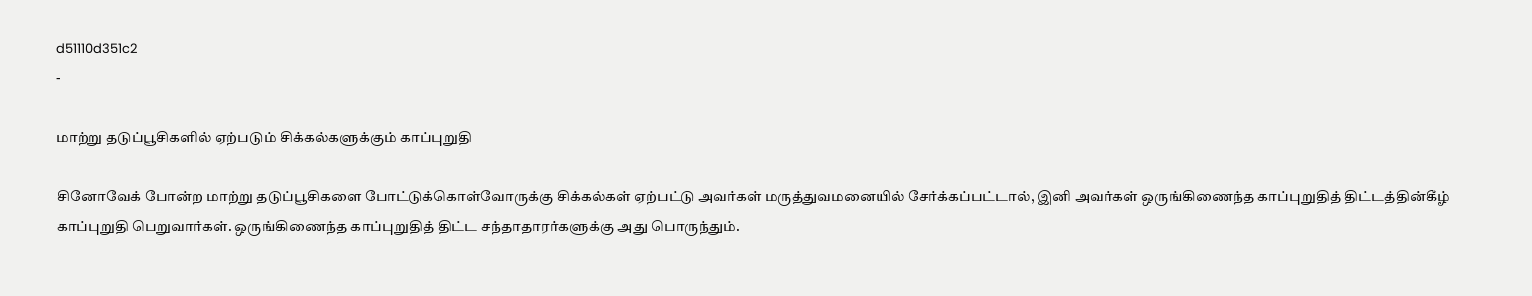d51110d351c2
-

மாற்று தடுப்பூசிகளில் ஏற்படும் சிக்கல்களுக்கும் காப்புறுதி

சினோவேக் போன்ற மாற்று தடுப்பூசிகளை போட்டுக்கொள்வோருக்கு சிக்கல்கள் ஏற்பட்டு அவர்கள் மருத்துவமனையில் சேர்க்கப்பட்டால், இனி அவர்கள் ஒருங்கிணைந்த காப்புறுதித் திட்டத்தின்கீழ் காப்புறுதி பெறுவார்கள். ஒருங்கிணைந்த காப்புறுதித் திட்ட சந்தாதாரர்களுக்கு அது பொருந்தும்.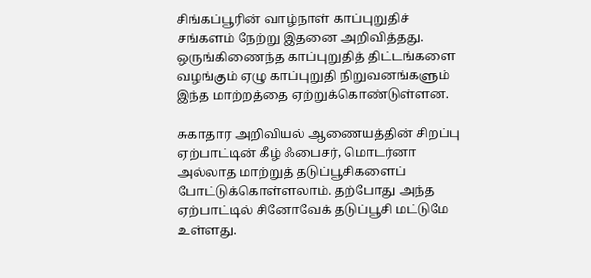சிங்கப்பூரின் வாழ்நாள் காப்புறுதிச் சங்களம் நேற்று இதனை அறிவித்தது. ஒருங்கிணைந்த காப்புறுதித் திட்டங்களை வழங்கும் ஏழு காப்புறுதி நிறுவனங்களும் இந்த மாற்றத்தை ஏற்றுக்கொண்டுள்ளன.

சுகாதார அறிவியல் ஆணையத்தின் சிறப்பு ஏற்பாட்டின் கீழ் ஃபைசர், மொடர்னா அல்லாத மாற்றுத் தடுப்பூசிகளைப் போட்டுக்கொள்ளலாம். தற்போது அந்த ஏற்பாட்டில் சினோவேக் தடுப்பூசி மட்டுமே உள்ளது.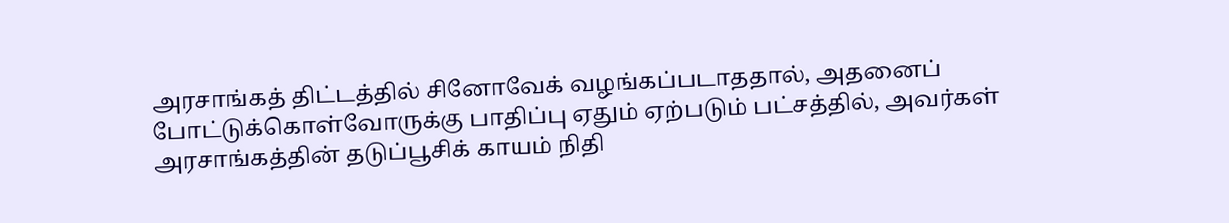அரசாங்கத் திட்டத்தில் சினோவேக் வழங்கப்படாததால், அதனைப் போட்டுக்கொள்வோருக்கு பாதிப்பு ஏதும் ஏற்படும் பட்சத்தில், அவர்கள் அரசாங்கத்தின் தடுப்பூசிக் காயம் நிதி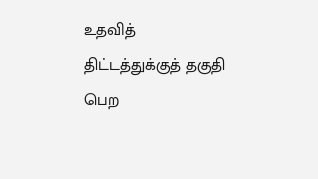உதவித் திட்டத்துக்குத் தகுதி பெற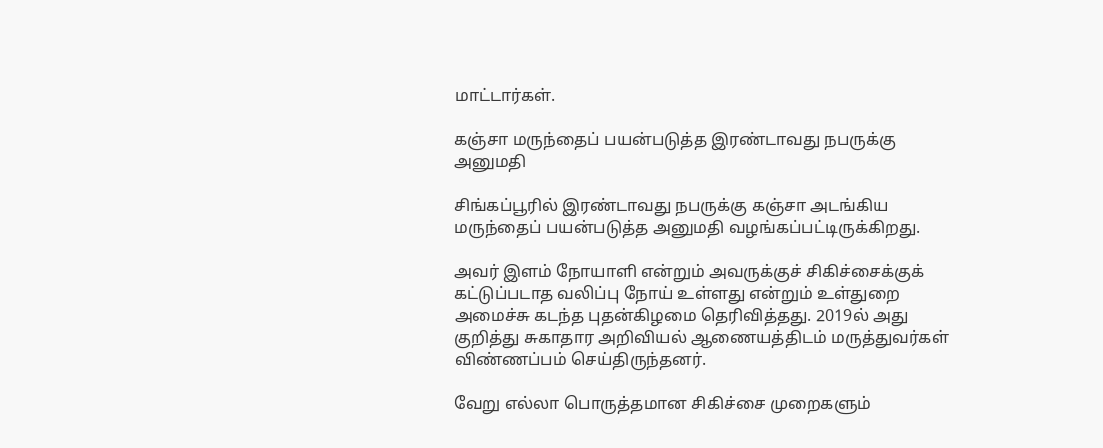மாட்டார்கள்.

கஞ்சா மருந்தைப் பயன்படுத்த இரண்டாவது நபருக்கு அனுமதி

சிங்கப்பூரில் இரண்டாவது நபருக்கு கஞ்சா அடங்கிய மருந்தைப் பயன்படுத்த அனுமதி வழங்கப்பட்டிருக்கிறது.

அவர் இளம் நோயாளி என்றும் அவருக்குச் சிகிச்சைக்குக் கட்டுப்படாத வலிப்பு நோய் உள்ளது என்றும் உள்துறை அமைச்சு கடந்த புதன்கிழமை தெரிவித்தது. 2019ல் அது குறித்து சுகாதார அறிவியல் ஆணையத்திடம் மருத்துவர்கள் விண்ணப்பம் செய்திருந்தனர்.

வேறு எல்லா பொருத்தமான சிகிச்சை முறைகளும்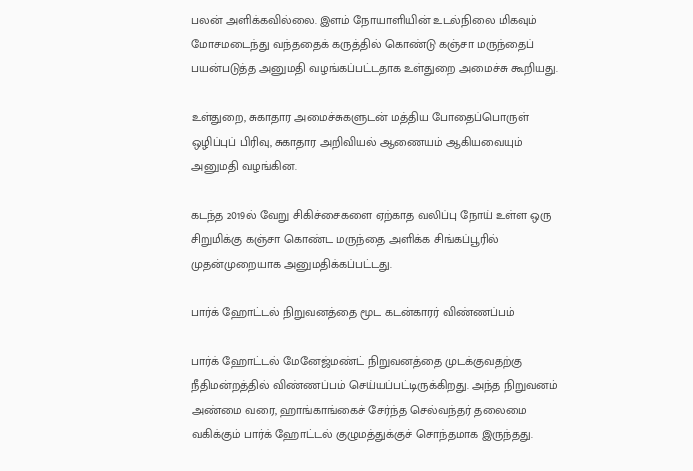பலன் அளிக்கவில்லை. இளம் நோயாளியின் உடல்நிலை மிகவும் மோசமடைந்து வந்ததைக் கருத்தில் கொண்டு கஞ்சா மருந்தைப் பயன்படுத்த அனுமதி வழங்கப்பட்டதாக உள்துறை அமைச்சு கூறியது.

உள்துறை, சுகாதார அமைச்சுகளுடன் மத்திய போதைப்பொருள் ஒழிப்புப் பிரிவு, சுகாதார அறிவியல் ஆணையம் ஆகியவையும் அனுமதி வழங்கின.

கடந்த 2019ல் வேறு சிகிச்சைகளை ஏற்காத வலிப்பு நோய் உள்ள ஒரு சிறுமிக்கு கஞ்சா கொண்ட மருந்தை அளிக்க சிங்கப்பூரில் முதன்முறையாக அனுமதிக்கப்பட்டது.

பார்க் ஹோட்டல் நிறுவனத்தை மூட கடன்காரர் விண்ணப்பம்

பார்க் ஹோட்டல் மேனேஜ்மண்ட் நிறுவனத்தை முடக்குவதற்கு நீதிமன்றத்தில் விண்ணப்பம் செய்யப்பட்டிருக்கிறது. அந்த நிறுவனம் அண்மை வரை, ஹாங்காங்கைச் சேர்ந்த செல்வந்தர் தலைமை வகிக்கும் பார்க் ஹோட்டல் குழுமத்துக்குச் சொந்தமாக இருந்தது.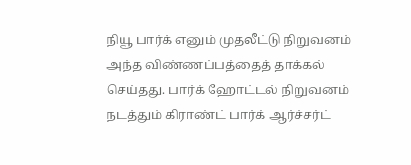நியூ பார்க் எனும் முதலீட்டு நிறுவனம் அந்த விண்ணப்பத்தைத் தாக்கல் செய்தது. பார்க் ஹோட்டல் நிறுவனம் நடத்தும் கிராண்ட் பார்க் ஆர்ச்சர்ட்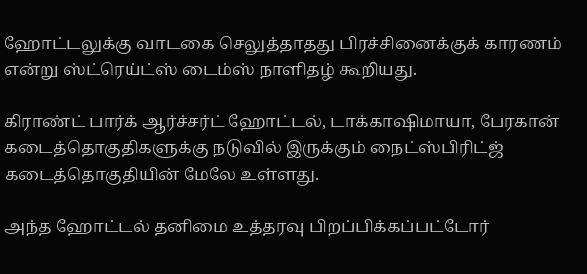ஹோட்டலுக்கு வாடகை செலுத்தாதது பிரச்சினைக்குக் காரணம் என்று ஸ்ட்ரெய்ட்ஸ் டைம்ஸ் நாளிதழ் கூறியது.

கிராண்ட் பார்க் ஆர்ச்சர்ட் ஹோட்டல், டாக்காஷிமாயா, பேரகான் கடைத்தொகுதிகளுக்கு நடுவில் இருக்கும் நைட்ஸ்பிரிட்ஜ் கடைத்தொகுதியின் மேலே உள்ளது.

அந்த ஹோட்டல் தனிமை உத்தரவு பிறப்பிக்கப்பட்டோர்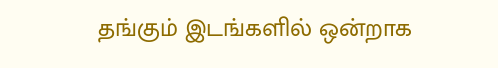தங்கும் இடங்களில் ஒன்றாக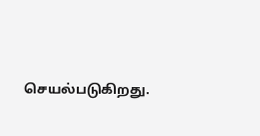செயல்படுகிறது.